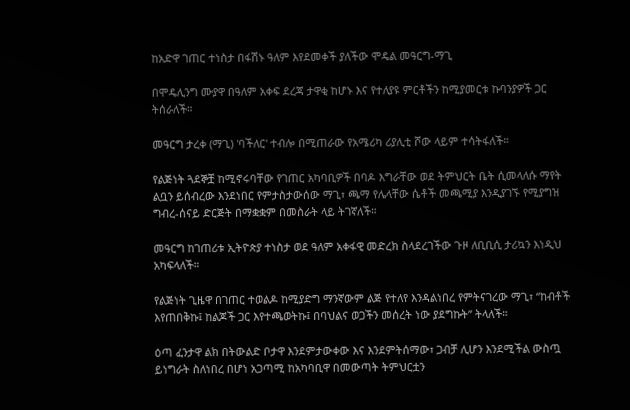ከአድዋ ገጠር ተነስታ በፋሽኑ ዓለም እየደመቀች ያለችው ሞዴል መዓርግ-ማጊ

በሞዴሊንግ ሙያዋ በዓለም አቀፍ ደረጃ ታዋቂ ከሆኑ እና የተለያዩ ምርቶችን ከሚያመርቱ ኩባንያዎች ጋር ትሰራለች።

መዓርግ ታረቀ (ማጊ) 'ባችለር' ተብሎ በሚጠራው የአሜሪካ ሪያሊቲ ሾው ላይም ተሳትፋለች።

የልጅነት ጓደኞቿ ከሚኖሩባቸው የገጠር አካባቢዎች በባዶ እግራቸው ወደ ትምህርት ቤት ሲመላለሱ ማየት ልቧን ይሰብረው እንደነበር የምታስታውሰው ማጊ፣ ጫማ የሌላቸው ሴቶች መጫሚያ እንዲያገኙ የሚያግዝ ግብረ-ሰናይ ድርጅት በማቋቋም በመስራት ላይ ትገኛለች።

መዓርግ ከገጠሪቱ ኢትዮጵያ ተነስታ ወደ ዓለም አቀፋዊ መድረክ ስላደረገችው ጉዞ ለቢቢሲ ታሪኳን እነዲህ አካፍላለች።

የልጅነት ጊዜዋ በገጠር ተወልዶ ከሚያድግ ማንኛውም ልጅ የተለየ እንዳልነበረ የምትናገረው ማጊ፣ “ከብቶች እየጠበቅኩ፤ ከልጆች ጋር እየተጫወትኩ፤ በባህልና ወጋችን መሰረት ነው ያደግኩት” ትላለች።

ዕጣ ፈንታዋ ልክ በትውልድ ቦታዋ እንደምታውቀው እና እንደምትሰማው፣ ጋብቻ ሊሆን እንደሚችል ውስጧ ይነግራት ስለነበረ በሆነ አጋጣሚ ከአካባቢዋ በመውጣት ትምህርቷን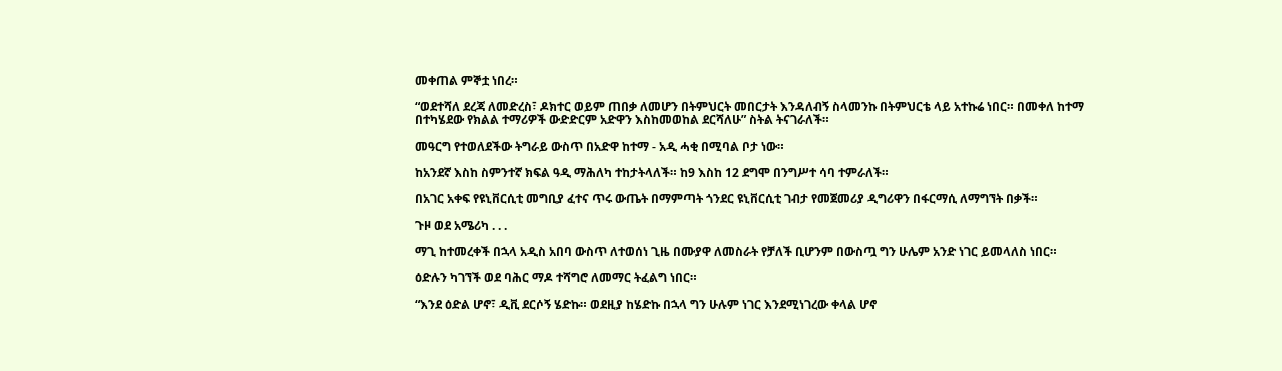መቀጠል ምኞቷ ነበረ።

“ወደተሻለ ደረጃ ለመድረስ፣ ዶክተር ወይም ጠበቃ ለመሆን በትምህርት መበርታት እንዳለብኝ ስላመንኩ በትምህርቴ ላይ አተኩሬ ነበር። በመቀለ ከተማ በተካሄደው የክልል ተማሪዎች ውድድርም አድዋን እስከመወከል ደርሻለሁ” ስትል ትናገራለች።

መዓርግ የተወለደችው ትግራይ ውስጥ በአድዋ ከተማ - አዲ ሓቂ በሚባል ቦታ ነው።

ከአንደኛ እስከ ስምንተኛ ክፍል ዓዲ ማሕለካ ተከታትላለች። ከ9 እስከ 12 ደግሞ በንግሥተ ሳባ ተምራለች።

በአገር አቀፍ የዩኒቨርሲቲ መግቢያ ፈተና ጥሩ ውጤት በማምጣት ጎንደር ዩኒቨርሲቲ ገብታ የመጀመሪያ ዲግሪዋን በፋርማሲ ለማግኘት በቃች።

ጉዞ ወደ አሜሪካ . . .

ማጊ ከተመረቀች በኋላ አዲስ አበባ ውስጥ ለተወሰነ ጊዜ በሙያዋ ለመስራት የቻለች ቢሆንም በውስጧ ግን ሁሌም አንድ ነገር ይመላለስ ነበር።

ዕድሉን ካገኘች ወደ ባሕር ማዶ ተሻግሮ ለመማር ትፈልግ ነበር።

“እንደ ዕድል ሆኖ፣ ዲቪ ደርሶኝ ሄድኩ። ወደዚያ ከሄድኩ በኋላ ግን ሁሉም ነገር እንደሚነገረው ቀላል ሆኖ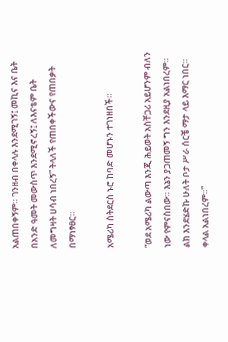አልጠበቀኝም። ገንዘብ በቀላሉ እንደሚገኝ፤ መኪና እና ቤት በአንድ ዓመት መውስጥ እንደሚኖረኝ፤ ለእናቴም ቤት ለመግዛት ሀሳብ ነበረኝ” ትላለች የጠበቀችውና የጠበቃት በማነፃፀር።

አሜሪካ ስትደርስ ኑሮ ከባድ መሆኑን ተገነዘበች።

“ወደ አሜሪካ ልውጣ እንጂ ሕይወት አስቸጋሪ አይሆንም ብለን ነው የምናስበው። እኔን ያጋጠመኝ ግን እንደዚያ አልነበረም። ልክ እንደሄድኩ ሁለት ቦታ ሥራ ሰርቼ ማታ ላይ እማር ነበር። ቀላል አልነበረም።”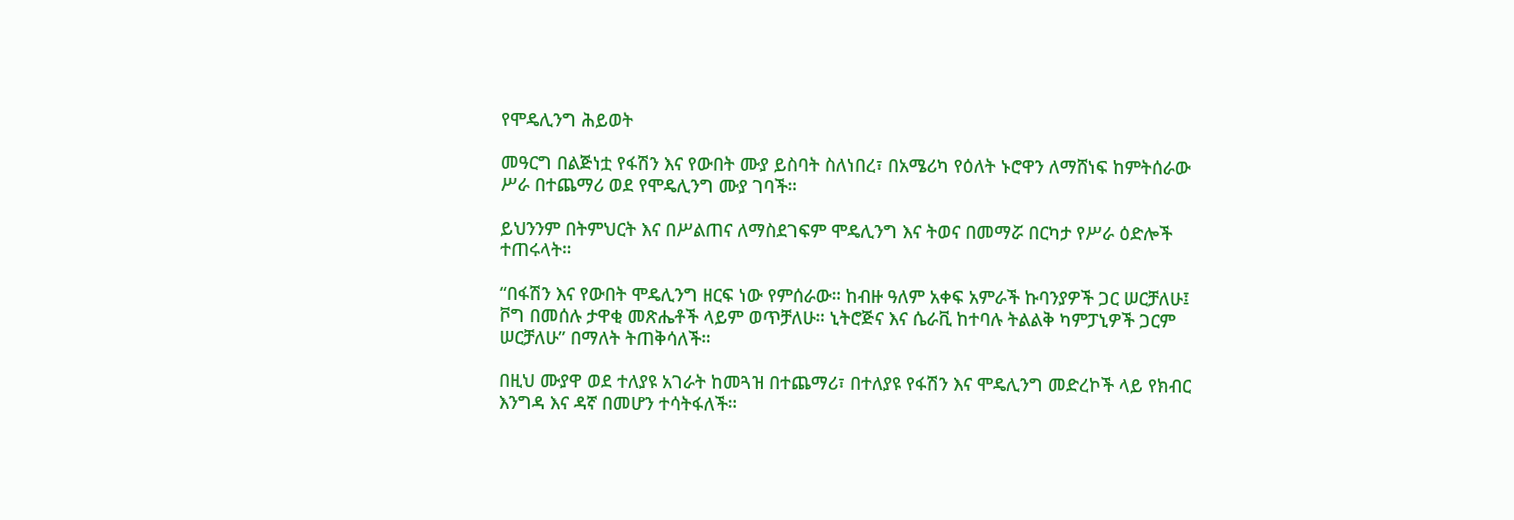የሞዴሊንግ ሕይወት

መዓርግ በልጅነቷ የፋሽን እና የውበት ሙያ ይስባት ስለነበረ፣ በአሜሪካ የዕለት ኑሮዋን ለማሸነፍ ከምትሰራው ሥራ በተጨማሪ ወደ የሞዴሊንግ ሙያ ገባች።

ይህንንም በትምህርት እና በሥልጠና ለማስደገፍም ሞዴሊንግ እና ትወና በመማሯ በርካታ የሥራ ዕድሎች ተጠሩላት።

“በፋሽን እና የውበት ሞዴሊንግ ዘርፍ ነው የምሰራው። ከብዙ ዓለም አቀፍ አምራች ኩባንያዎች ጋር ሠርቻለሁ፤ ቮግ በመሰሉ ታዋቂ መጽሔቶች ላይም ወጥቻለሁ። ኒትሮጅና እና ሴራቪ ከተባሉ ትልልቅ ካምፓኒዎች ጋርም ሠርቻለሁ” በማለት ትጠቅሳለች።

በዚህ ሙያዋ ወደ ተለያዩ አገራት ከመጓዝ በተጨማሪ፣ በተለያዩ የፋሽን እና ሞዴሊንግ መድረኮች ላይ የክብር እንግዳ እና ዳኛ በመሆን ተሳትፋለች።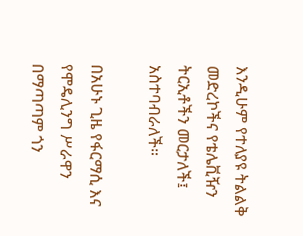እንዲሁም የተለያዩ ትልልቅ መድረኮችና የቴሌቪዥን ትርኢቶችን መርታለች፤ አስተባብራለች።

በአሁኑ ጊዜ የፋርማሲ እና የሞዴሊንግ ሥራዋን በማጣጣም ጎን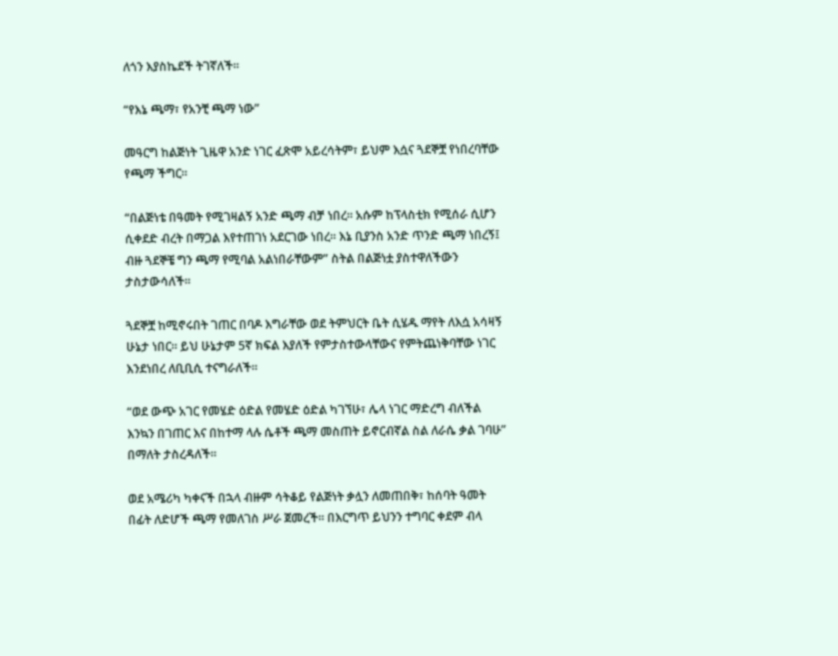ለጎን እያስኬደች ትገኛለች።

“የእኔ ጫማ፣ የአንቺ ጫማ ነው”

መዓርግ ከልጅነት ጊዜዋ አንድ ነገር ፈጽሞ አይረሳትም፣ ይህም እሷና ጓደኞቿ የነበረባቸው የጫማ ችግር።

“በልጅነቴ በዓመት የሚገዛልኝ አንድ ጫማ ብቻ ነበረ። አሱም ከፕላስቲክ የሚሰራ ሲሆን ሲቀደድ ብረት በማጋል እየተጠገነ አደርገው ነበረ። እኔ ቢያንስ አንድ ጥንድ ጫማ ነበረኝ፤ ብዙ ጓደኞቼ ግን ጫማ የሚባል አልነበራቸውም” ስትል በልጅነቷ ያስተዋለችውን ታስታውሳለች።

ጓደኞቿ ከሚኖሩበት ገጠር በባዶ እግራቸው ወደ ትምህርት ቤት ሲሄዱ ማየት ለእሷ አሳዛኝ ሁኔታ ነበር። ይህ ሁኔታም 5ኛ ክፍል እያለች የምታስተውላቸውና የምትጨነቅባቸው ነገር እንደነበረ ለቢቢሲ ተናግራለች።

“ወደ ውጭ አገር የመሄድ ዕድል የመሄድ ዕድል ካገኘሁ፣ ሌላ ነገር ማድረግ ብለችል እንኳን በገጠር እና በከተማ ላሉ ሴቶች ጫማ መስጠት ይኖርብኛል ስል ለራሴ ቃል ገባሁ” በማለት ታስረዳለች።

ወደ አሜሪካ ካቀናች በኋላ ብዙም ሳትቆይ የልጅነት ቃሏን ለመጠበቅ፣ ከሰባት ዓመት በፊት ለድሆች ጫማ የመለገስ ሥራ ጀመረች። በእርግጥ ይህንን ተግባር ቀደም ብላ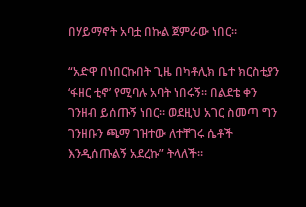በሃይማኖት አባቷ በኩል ጀምራው ነበር።

“አድዋ በነበርኩበት ጊዜ በካቶሊክ ቤተ ክርስቲያን ‘ፋዘር ቲኖ’ የሚባሉ አባት ነበሩኝ። በልደቴ ቀን ገንዘብ ይሰጡኝ ነበር። ወደዚህ አገር ስመጣ ግን ገንዘቡን ጫማ ገዝተው ለተቸገሩ ሴቶች እንዲሰጡልኝ አደረኩ” ትላለች።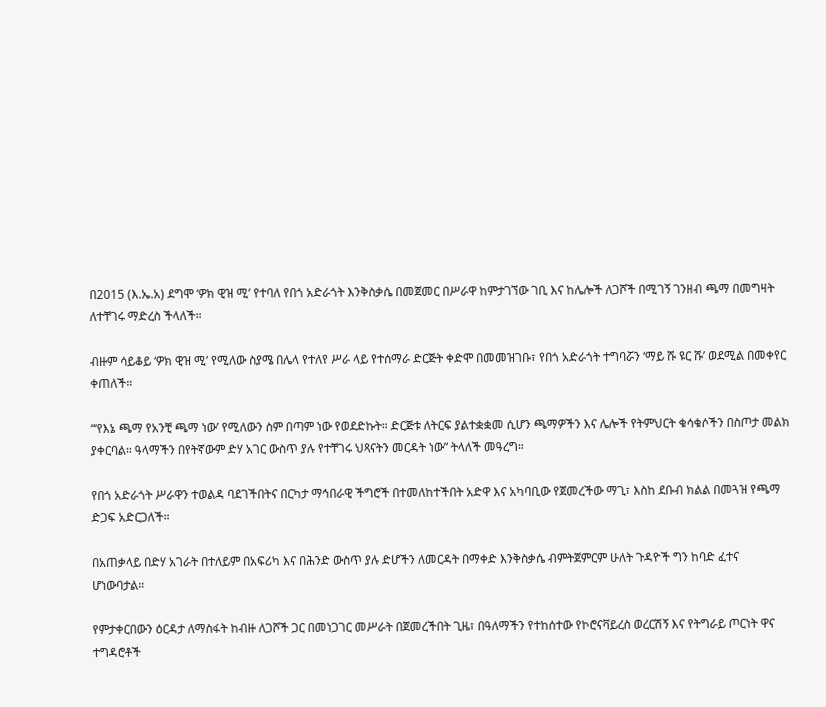በ2015 (እ.ኤ.አ) ደግሞ ‘ዎክ ዊዝ ሚ’ የተባለ የበጎ አድራጎት እንቅስቃሴ በመጀመር በሥራዋ ከምታገኘው ገቢ እና ከሌሎች ለጋሾች በሚገኝ ገንዘብ ጫማ በመግዛት ለተቸገሩ ማድረስ ችላለች።

ብዙም ሳይቆይ ‘ዎክ ዊዝ ሚ’ የሚለው ስያሜ በሌላ የተለየ ሥራ ላይ የተሰማራ ድርጅት ቀድሞ በመመዝገቡ፣ የበጎ አድራጎት ተግባሯን ‘ማይ ሹ ዩር ሹ’ ወደሚል በመቀየር ቀጠለች።

“‘የእኔ ጫማ የአንቺ ጫማ ነው’ የሚለውን ስም በጣም ነው የወደድኩት። ድርጅቱ ለትርፍ ያልተቋቋመ ሲሆን ጫማዎችን እና ሌሎች የትምህርት ቁሳቁሶችን በስጦታ መልክ ያቀርባል። ዓላማችን በየትኛውም ድሃ አገር ውስጥ ያሉ የተቸገሩ ህጻናትን መርዳት ነው” ትላለች መዓረግ።

የበጎ አድራጎት ሥራዋን ተወልዳ ባደገችበትና በርካታ ማኅበራዊ ችግሮች በተመለከተችበት አድዋ እና አካባቢው የጀመረችው ማጊ፣ እስከ ደቡብ ክልል በመጓዝ የጫማ ድጋፍ አድርጋለች።

በአጠቃላይ በድሃ አገራት በተለይም በአፍሪካ እና በሕንድ ውስጥ ያሉ ድሆችን ለመርዳት በማቀድ እንቅስቃሴ ብምትጀምርም ሁለት ጉዳዮች ግን ከባድ ፈተና ሆነውባታል።

የምታቀርበውን ዕርዳታ ለማስፋት ከብዙ ለጋሾች ጋር በመነጋገር መሥራት በጀመረችበት ጊዜ፣ በዓለማችን የተከሰተው የኮሮናቫይረስ ወረርሽኝ እና የትግራይ ጦርነት ዋና ተግዳሮቶች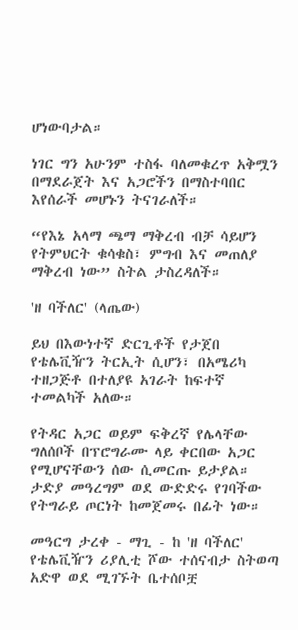ሆነውባታል።

ነገር ግን አሁንም ተስፋ ባለመቁረጥ አቅሟን በማደራጀት እና አጋሮችን በማስተባበር እየሰራች መሆኑን ትናገራለች።

“የእኔ አላማ ጫማ ማቅረብ ብቻ ሳይሆን የትምህርት ቁሳቁስ፣ ምግብ እና መጠለያ ማቅረብ ነው” ስትል ታስረዳለች።

'ዘ ባችለር' (ላጤው)

ይህ በእውነተኛ ድርጊቶች የታጀበ የቴሌቪዥን ትርኢት ሲሆን፣ በአሜሪካ ተዘጋጅቶ በተለያዩ አገራት ከፍተኛ ተመልካች አለው።

የትዳር አጋር ወይም ፍቅረኛ የሌላቸው ግለሰቦች በፕሮግራሙ ላይ ቀርበው አጋር የሚሆናቸውን ሰው ሲመርጡ ይታያል። ታድያ መዓረግም ወደ ውድድሩ የገባችው የትግራይ ጦርነት ከመጀመሩ በፊት ነው።

መዓርግ ታረቀ - ማጊ - ከ 'ዘ ባችለር' የቴሌቪዥን ሪያሊቲ ሾው ተሰናብታ ስትወጣ አድዋ ወደ ሚገኙት ቤተሰቦቿ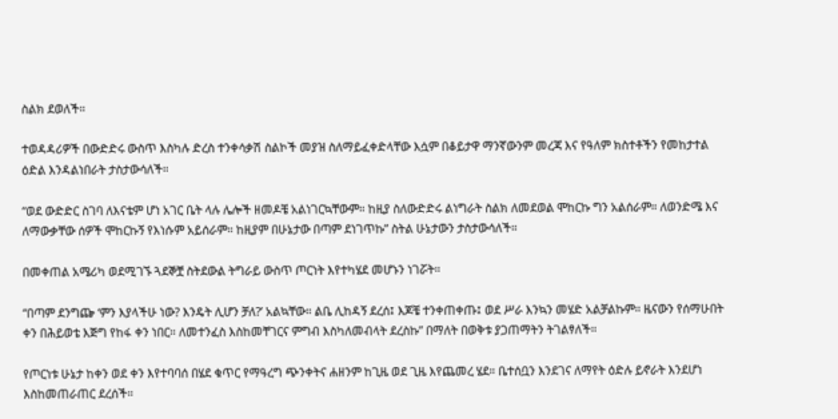ስልክ ደወለች።

ተወዳዳሪዎች በውድድሩ ውስጥ እስካሉ ድረስ ተንቀሳቃሽ ስልኮች መያዝ ስለማይፈቀድላቸው እሷም በቆይታዋ ማንኛውንም መረጃ እና የዓለም ክስተቶችን የመከታተል ዕድል እንዳልነበራት ታስታውሳለች።

“ወደ ውድድር ስገባ ለእናቴም ሆነ አገር ቤት ላሉ ሌሎች ዘመዶቼ አልነገርኳቸውም። ከዚያ ስለውድድሩ ልነግራት ስልክ ለመደወል ሞከርኩ ግን አልሰራም። ለወንድሜ እና ለማውቃቸው ሰዎች ሞከርኩኝ የእነሱም አይሰራም። ከዚያም በሁኔታው በጣም ደነገጥኩ” ስትል ሁኔታውን ታስታውሳለች።

በመቀጠል አሜሪካ ወደሚገኙ ጓደኞቿ ስትደውል ትግራይ ውስጥ ጦርነት እየተካሄደ መሆኑን ነገሯት።

“በጣም ደንግጬ ‘ምን እያላችሁ ነው? እንዴት ሊሆን ቻለ?’ አልኳቸው። ልቤ ሊከዳኝ ደረሰ፤ እጆቼ ተንቀጠቀጡ፤ ወደ ሥራ እንኳን መሄድ አልቻልኩም። ዜናውን የሰማሁበት ቀን በሕይወቴ እጅግ የከፋ ቀን ነበር። ለመተንፈስ እስከመቸገርና ምግብ እስካለመብላት ደረስኩ” በማለት በወቅቱ ያጋጠማትን ትገልፃለች።

የጦርነቱ ሁኔታ ከቀን ወደ ቀን እየተባባሰ በሄደ ቁጥር የማዓረግ ጭንቀትና ሐዘንም ከጊዜ ወደ ጊዜ እየጨመረ ሄደ። ቤተሰቧን እንደገና ለማየት ዕድሉ ይኖራት እንደሆነ እስከመጠራጠር ደረሰች።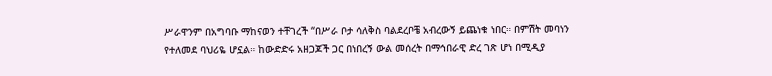ሥራዋንም በአግባቡ ማከናወን ተቸገረች “በሥራ ቦታ ሳለቅስ ባልደረቦቼ አብረውኝ ይጨነቁ ነበር። በምሽት መባነን የተለመደ ባህሪዬ ሆኗል። ከውድድሩ አዘጋጆች ጋር በነበረኝ ውል መሰረት በማኅበራዊ ድረ ገጽ ሆነ በሚዲያ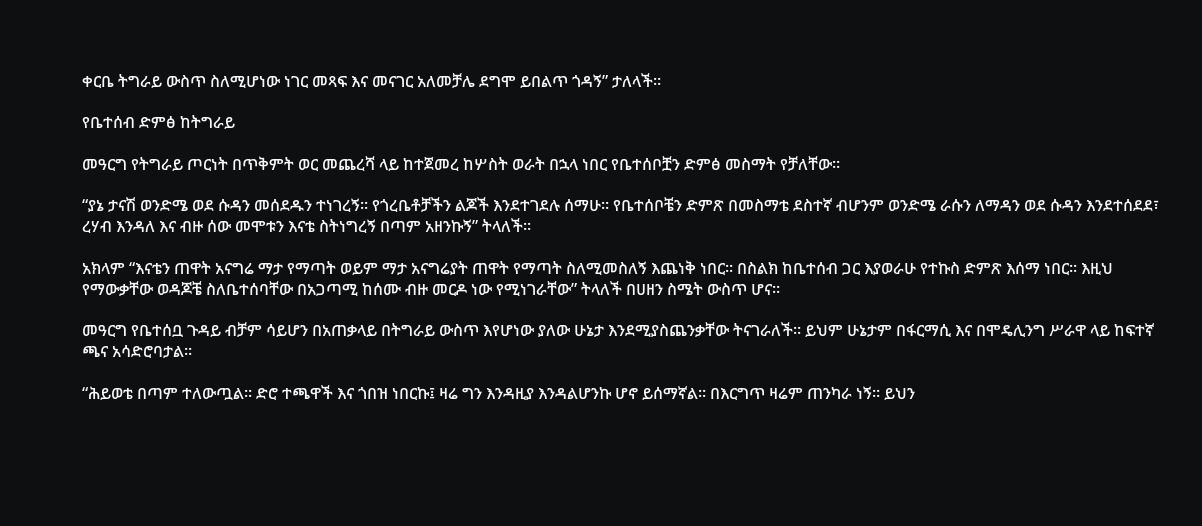ቀርቤ ትግራይ ውስጥ ስለሚሆነው ነገር መጻፍ እና መናገር አለመቻሌ ደግሞ ይበልጥ ጎዳኝ” ታለላች።

የቤተሰብ ድምፅ ከትግራይ

መዓርግ የትግራይ ጦርነት በጥቅምት ወር መጨረሻ ላይ ከተጀመረ ከሦስት ወራት በኋላ ነበር የቤተሰቦቿን ድምፅ መስማት የቻለቸው።

“ያኔ ታናሽ ወንድሜ ወደ ሱዳን መሰደዱን ተነገረኝ። የጎረቤቶቻችን ልጆች እንደተገደሉ ሰማሁ። የቤተሰቦቼን ድምጽ በመስማቴ ደስተኛ ብሆንም ወንድሜ ራሱን ለማዳን ወደ ሱዳን እንደተሰደደ፣ ረሃብ እንዳለ እና ብዙ ሰው መሞቱን እናቴ ስትነግረኝ በጣም አዘንኩኝ” ትላለች።

አክላም “እናቴን ጠዋት አናግሬ ማታ የማጣት ወይም ማታ አናግሬያት ጠዋት የማጣት ስለሚመስለኝ እጨነቅ ነበር። በስልክ ከቤተሰብ ጋር እያወራሁ የተኩስ ድምጽ እሰማ ነበር። እዚህ የማውቃቸው ወዳጆቼ ስለቤተሰባቸው በአጋጣሚ ከሰሙ ብዙ መርዶ ነው የሚነገራቸው” ትላለች በሀዘን ስሜት ውስጥ ሆና።

መዓርግ የቤተሰቧ ጉዳይ ብቻም ሳይሆን በአጠቃላይ በትግራይ ውስጥ እየሆነው ያለው ሁኔታ እንደሚያስጨንቃቸው ትናገራለች። ይህም ሁኔታም በፋርማሲ እና በሞዴሊንግ ሥራዋ ላይ ከፍተኛ ጫና አሳድሮባታል።

“ሕይወቴ በጣም ተለውጧል። ድሮ ተጫዋች እና ጎበዝ ነበርኩ፤ ዛሬ ግን እንዳዚያ እንዳልሆንኩ ሆኖ ይሰማኛል። በእርግጥ ዛሬም ጠንካራ ነኝ። ይህን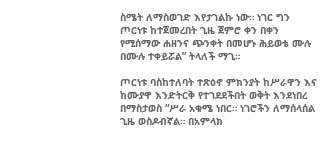ስሜት ለማስወገድ እየታገልኩ ነው። ነገር ግን ጦርነቱ ከተጀመረበት ጊዜ ጀምሮ ቀን በቀን የሚሰማው ሐዘንና ጭንቀት በመሆኑ ሕይወቴ ሙሉ በሙሉ ተቀይሯል” ትላለች ማጊ።

ጦርነቱ ባስከተለባት ተጽዕኖ ምክንያት ከሥራዋን እና ከሙያዋ እንድትርቅ የተገደደችበት ወቅት እንደነበረ በማስታወስ “ሥራ አቁሜ ነበር። ነገሮችን ለማሰላሰል ጊዜ ወስዶብኛል። በአምላክ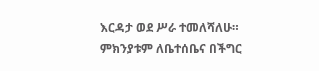እርዳታ ወደ ሥራ ተመለሻለሁ። ምክንያቱም ለቤተሰቤና በችግር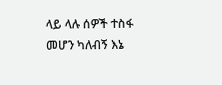ላይ ላሉ ሰዎች ተስፋ መሆን ካለብኝ እኔ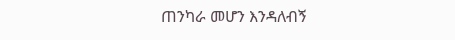ጠንካራ መሆን እንዳለብኝ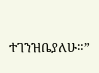ተገንዝቤያለሁ።”